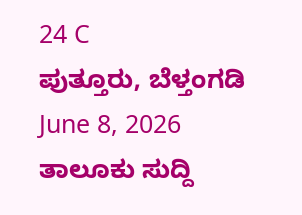24 C
ಪುತ್ತೂರು, ಬೆಳ್ತಂಗಡಿ
June 8, 2026
ತಾಲೂಕು ಸುದ್ದಿ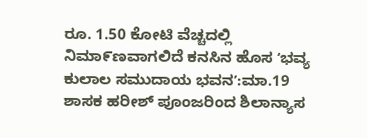ರೂ. 1.50 ಕೋಟಿ ವೆಚ್ಚದಲ್ಲಿ ನಿಮಾ೯ಣವಾಗಲಿದೆ ಕನಸಿನ ಹೊಸ ʻಭವ್ಯ ಕುಲಾಲ ಸಮುದಾಯ ಭವನʼ:ಮಾ.19 ಶಾಸಕ ಹರೀಶ್ ಪೂಂಜರಿಂದ ಶಿಲಾನ್ಯಾಸ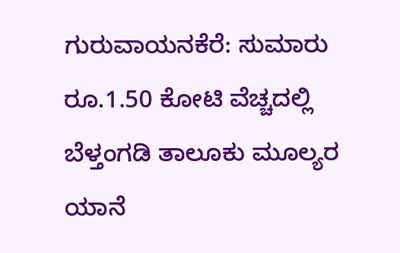ಗುರುವಾಯನಕೆರೆ: ಸುಮಾರು ರೂ.1.50 ಕೋಟಿ ವೆಚ್ಚದಲ್ಲಿ‌ ಬೆಳ್ತಂಗಡಿ ತಾಲೂಕು ಮೂಲ್ಯರ ಯಾನೆ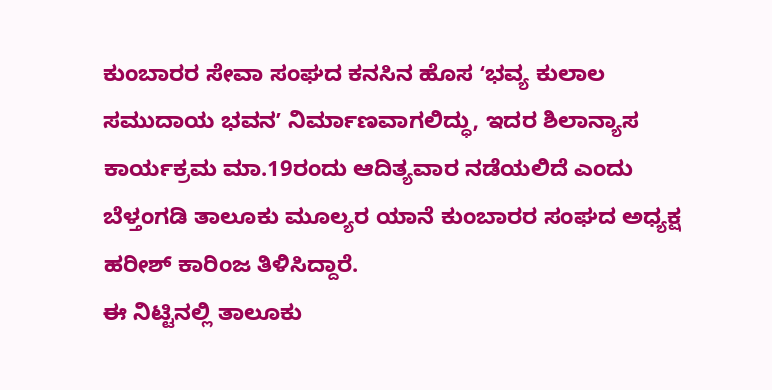ಕುಂಬಾರರ ಸೇವಾ ಸಂಘದ ಕನಸಿನ ಹೊಸ ʻಭವ್ಯ ಕುಲಾಲ ಸಮುದಾಯ ಭವನʼ ನಿರ್ಮಾಣವಾಗಲಿದ್ಧು, ಇದರ ಶಿಲಾನ್ಯಾಸ ಕಾರ್ಯಕ್ರಮ ಮಾ.19ರಂದು ಆದಿತ್ಯವಾರ ನಡೆಯಲಿದೆ ಎಂದು ಬೆಳ್ತಂಗಡಿ ತಾಲೂಕು ಮೂಲ್ಯರ ಯಾನೆ ಕುಂಬಾರರ ಸಂಘದ ಅಧ್ಯಕ್ಷ ಹರೀಶ್ ಕಾರಿಂಜ ತಿಳಿಸಿದ್ದಾರೆ.
ಈ ನಿಟ್ಟಿನಲ್ಲಿ ತಾಲೂಕು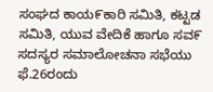ಸಂಘದ ಕಾಯ೯ಕಾರಿ ಸಮಿತಿ, ಕಟ್ಟಡ ಸಮಿತಿ, ಯುವ ವೇದಿಕೆ ಹಾಗೂ ಸವ೯ ಸದಸ್ಯರ ಸಮಾಲೋಚನಾ ಸಭೆಯು ಫೆ.26ರಂದು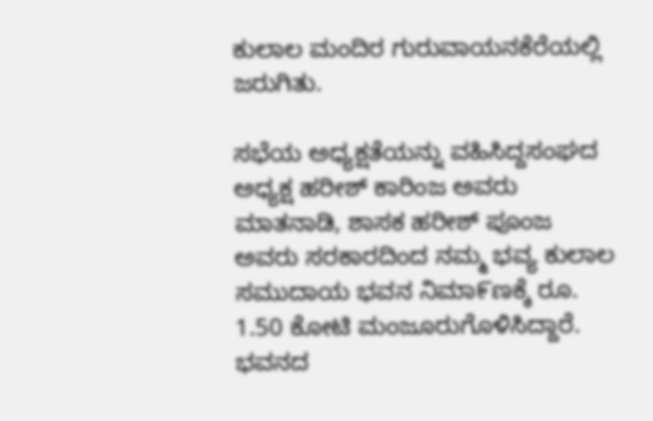ಕುಲಾಲ ಮಂದಿರ ಗುರುವಾಯನಕೆರೆಯಲ್ಲಿ ಜರುಗಿತು.

ಸಭೆಯ ಅಧ್ಯಕ್ಷತೆಯನ್ನು ವಹಿಸಿದ್ದ‌ಸಂಘದ ಅಧ್ಯಕ್ಷ ಹರೀಶ್‌ ಕಾರಿಂಜ ಅವರು ಮಾತನಾಡಿ, ಶಾಸಕ ಹರೀಶ್‌ ಪೂಂಜ ಅವರು ಸರಕಾರದಿಂದ ನಮ್ಮ ಭವ್ಯ ಕುಲಾಲ ಸಮುದಾಯ ಭವನ ನಿಮಾ೯ಣಕ್ಕೆ ರೂ. 1.50 ಕೋಟಿ ಮಂಜೂರುಗೊಳಿಸಿದ್ದಾರೆ. ಭವನದ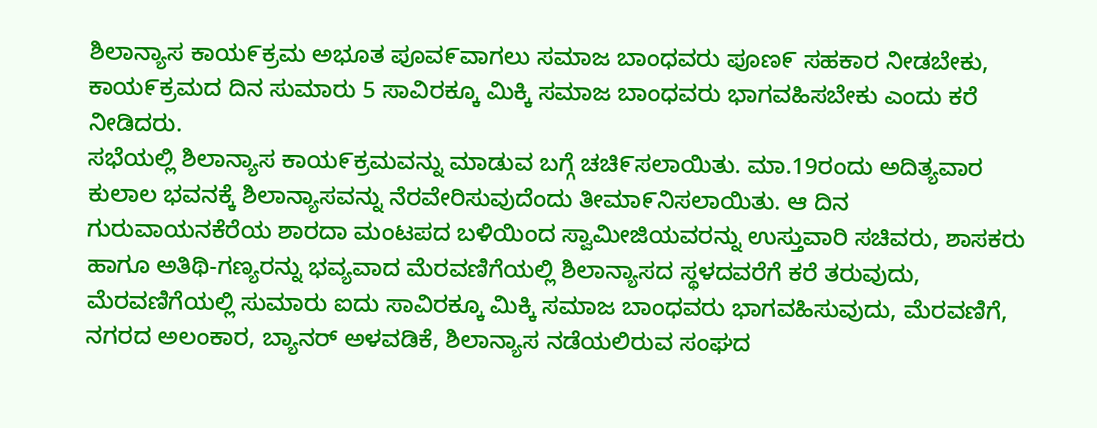ಶಿಲಾನ್ಯಾಸ ಕಾಯ೯ಕ್ರಮ ಅಭೂತ ಪೂವ೯ವಾಗಲು ಸಮಾಜ ಬಾಂಧವರು ಪೂಣ೯ ಸಹಕಾರ ನೀಡಬೇಕು, ಕಾಯ೯ಕ್ರಮದ ದಿನ ಸುಮಾರು 5 ಸಾವಿರಕ್ಕೂ ಮಿಕ್ಕಿ ಸಮಾಜ ಬಾಂಧವರು ಭಾಗವಹಿಸಬೇಕು ಎಂದು ಕರೆ ನೀಡಿದರು.
ಸಭೆಯಲ್ಲಿ ಶಿಲಾನ್ಯಾಸ ಕಾಯ೯ಕ್ರಮವನ್ನು ಮಾಡುವ ಬಗ್ಗೆ ಚಚಿ೯ಸಲಾಯಿತು. ಮಾ.19ರಂದು ಅದಿತ್ಯವಾರ ಕುಲಾಲ ಭವನಕ್ಕೆ ಶಿಲಾನ್ಯಾಸವನ್ನು ನೆರವೇರಿಸುವುದೆಂದು ತೀಮಾ೯ನಿಸಲಾಯಿತು. ಆ ದಿನ ಗುರುವಾಯನಕೆರೆಯ ಶಾರದಾ ಮಂಟಪದ ಬಳಿಯಿಂದ ಸ್ವಾಮೀಜಿಯವರನ್ನು ಉಸ್ತುವಾರಿ ಸಚಿವರು, ಶಾಸಕರು ಹಾಗೂ ಅತಿಥಿ-ಗಣ್ಯರನ್ನು ಭವ್ಯವಾದ ಮೆರವಣಿಗೆಯಲ್ಲಿ ಶಿಲಾನ್ಯಾಸದ ಸ್ಥಳದವರೆಗೆ ಕರೆ ತರುವುದು, ಮೆರವಣಿಗೆಯಲ್ಲಿ ಸುಮಾರು ಐದು ಸಾವಿರಕ್ಕೂ ಮಿಕ್ಕಿ ಸಮಾಜ ಬಾಂಧವರು ಭಾಗವಹಿಸುವುದು, ಮೆರವಣಿಗೆ, ನಗರದ ಅಲಂಕಾರ, ಬ್ಯಾನರ್‌ ಅಳವಡಿಕೆ, ಶಿಲಾನ್ಯಾಸ ನಡೆಯಲಿರುವ ಸಂಘದ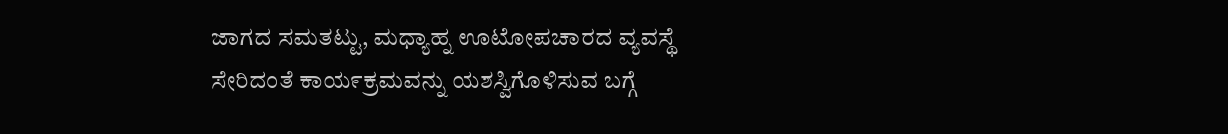ಜಾಗದ ಸಮತಟ್ಟು, ಮಧ್ಯಾಹ್ನ ಊಟೋಪಚಾರದ ವ್ಯವಸ್ಥೆ ಸೇರಿದಂತೆ ಕಾಯ೯ಕ್ರಮವನ್ನು ಯಶಸ್ವಿಗೊಳಿಸುವ ಬಗ್ಗೆ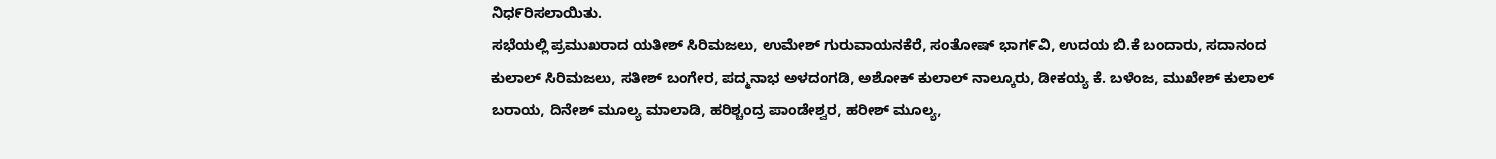ನಿಧ೯ರಿಸಲಾಯಿತು.
ಸಭೆಯಲ್ಲಿ ಪ್ರಮುಖರಾದ ಯತೀಶ್‌ ಸಿರಿಮಜಲು, ಉಮೇಶ್‌ ಗುರುವಾಯನಕೆರೆ, ಸಂತೋಷ್‌ ಭಾಗ೯ವಿ, ಉದಯ ಬಿ.ಕೆ ಬಂದಾರು, ಸದಾನಂದ ಕುಲಾಲ್‌ ಸಿರಿಮಜಲು, ಸತೀಶ್‌ ಬಂಗೇರ, ಪದ್ಮನಾಭ ಅಳದಂಗಡಿ, ಅಶೋಕ್‌ ಕುಲಾಲ್‌ ನಾಲ್ಕೂರು, ಡೀಕಯ್ಯ ಕೆ. ಬಳೆಂಜ, ಮುಖೇಶ್‌ ಕುಲಾಲ್‌ ಬರಾಯ, ದಿನೇಶ್‌ ಮೂಲ್ಯ ಮಾಲಾಡಿ, ಹರಿಶ್ಚಂದ್ರ ಪಾಂಡೇಶ್ವರ, ಹರೀಶ್‌ ಮೂಲ್ಯ,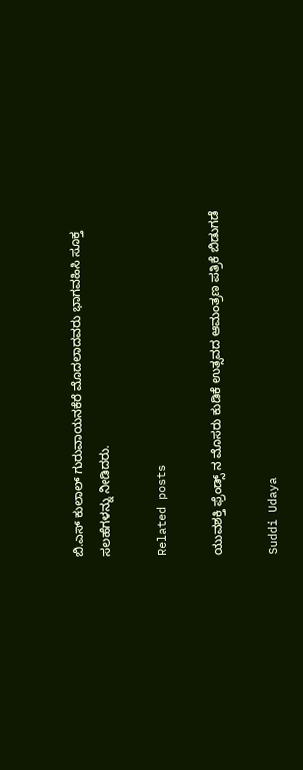ಬಿ.ಎಸ್‌ ಕುಲಾಲ್‌ ಗುರುವಾಯನಕೆರೆ ಮೊದಲಾದವರು ಭಾಗವಹಿಸಿ ಸೂಕ್ತ ಸಲಹೆಗಳನ್ನು ನೀಡಿದರು.

Related posts

ಯುವಶಕ್ತಿ ಫ್ರೆಂಡ್ಸ್ ನ ಮೊಸರು ಕುಡಿಕೆ ಉತ್ಸವದ ಆಮಂತ್ರಣ ಪತ್ರಿಕೆ ಬಿಡುಗಡೆ

Suddi Udaya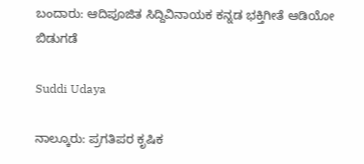ಬಂದಾರು: ಆದಿಪೂಜಿತ ಸಿದ್ದಿವಿನಾಯಕ ಕನ್ನಡ ಭಕ್ತಿಗೀತೆ ಆಡಿಯೋ ಬಿಡುಗಡೆ

Suddi Udaya

ನಾಲ್ಕೂರು: ಪ್ರಗತಿಪರ ಕೃಷಿಕ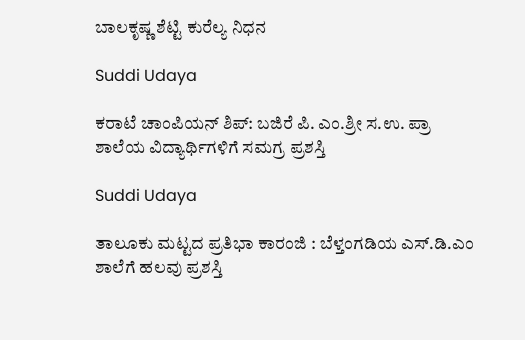ಬಾಲಕೃಷ್ಣ ಶೆಟ್ಟಿ ಕುರೆಲ್ಯ ನಿಧನ

Suddi Udaya

ಕರಾಟೆ ಚಾಂಪಿಯನ್ ಶಿಪ್: ಬಜಿರೆ ಪಿ. ಎಂ.ಶ್ರೀ ಸ.ಉ. ಪ್ರಾ ಶಾಲೆಯ ವಿದ್ಯಾರ್ಥಿಗಳಿಗೆ ಸಮಗ್ರ ಪ್ರಶಸ್ತಿ

Suddi Udaya

ತಾಲೂಕು ಮಟ್ಟದ ಪ್ರತಿಭಾ ಕಾರಂಜಿ : ಬೆಳ್ತಂಗಡಿಯ ಎಸ್.ಡಿ.ಎಂ ಶಾಲೆಗೆ ಹಲವು ಪ್ರಶಸ್ತಿ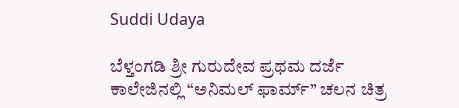Suddi Udaya

ಬೆಳ್ತಂಗಡಿ ಶ್ರೀ ಗುರುದೇವ ಪ್ರಥಮ ದರ್ಜೆ ಕಾಲೇಜಿನಲ್ಲಿ “ಅನಿಮಲ್ ಫಾರ್ಮ್” ಚಲನ ಚಿತ್ರ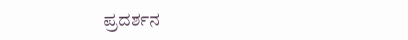ಪ್ರದರ್ಶನ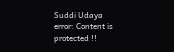Suddi Udaya
error: Content is protected !!